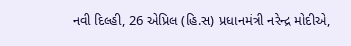નવી દિલ્હી, 26 એપ્રિલ (હિ.સ) પ્રધાનમંત્રી નરેન્દ્ર મોદીએ,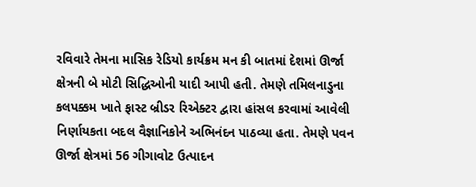રવિવારે તેમના માસિક રેડિયો કાર્યક્રમ મન કી બાતમાં દેશમાં ઊર્જા ક્ષેત્રની બે મોટી સિદ્ધિઓની યાદી આપી હતી. તેમણે તમિલનાડુના કલપક્કમ ખાતે ફાસ્ટ બ્રીડર રિએક્ટર દ્વારા હાંસલ કરવામાં આવેલી નિર્ણાયકતા બદલ વૈજ્ઞાનિકોને અભિનંદન પાઠવ્યા હતા. તેમણે પવન ઊર્જા ક્ષેત્રમાં 56 ગીગાવોટ ઉત્પાદન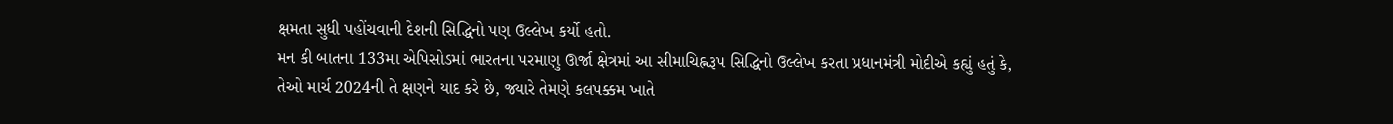ક્ષમતા સુધી પહોંચવાની દેશની સિદ્ધિનો પણ ઉલ્લેખ કર્યો હતો.
મન કી બાતના 133મા એપિસોડમાં ભારતના પરમાણુ ઊર્જા ક્ષેત્રમાં આ સીમાચિહ્નરૂપ સિદ્ધિનો ઉલ્લેખ કરતા પ્રધાનમંત્રી મોદીએ કહ્યું હતું કે, તેઓ માર્ચ 2024ની તે ક્ષણને યાદ કરે છે, જ્યારે તેમણે કલપક્કમ ખાતે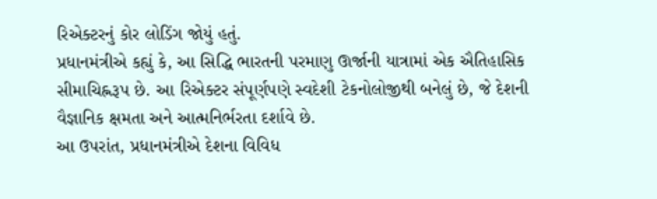રિએક્ટરનું કોર લોડિંગ જોયું હતું.
પ્રધાનમંત્રીએ કહ્યું કે, આ સિદ્ધિ ભારતની પરમાણુ ઊર્જાની યાત્રામાં એક ઐતિહાસિક સીમાચિહ્નરૂપ છે. આ રિએક્ટર સંપૂર્ણપણે સ્વદેશી ટેકનોલોજીથી બનેલું છે, જે દેશની વૈજ્ઞાનિક ક્ષમતા અને આત્મનિર્ભરતા દર્શાવે છે.
આ ઉપરાંત, પ્રધાનમંત્રીએ દેશના વિવિધ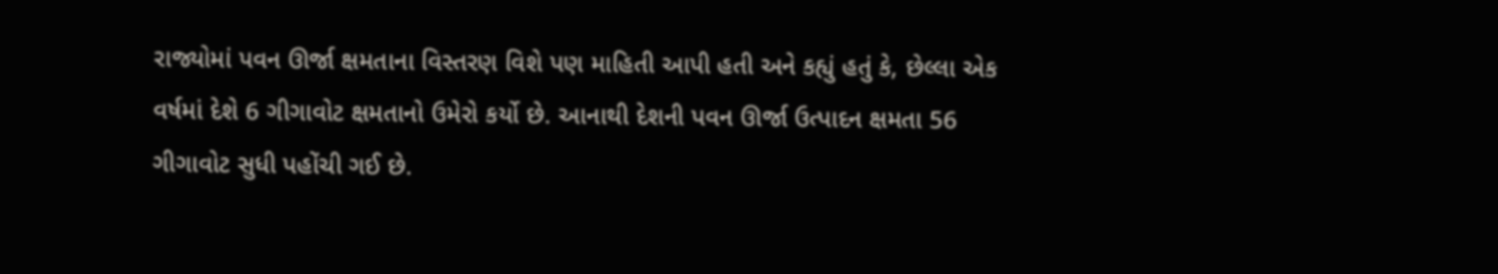રાજ્યોમાં પવન ઊર્જા ક્ષમતાના વિસ્તરણ વિશે પણ માહિતી આપી હતી અને કહ્યું હતું કે, છેલ્લા એક વર્ષમાં દેશે 6 ગીગાવોટ ક્ષમતાનો ઉમેરો કર્યો છે. આનાથી દેશની પવન ઊર્જા ઉત્પાદન ક્ષમતા 56 ગીગાવોટ સુધી પહોંચી ગઈ છે.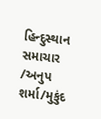હિન્દુસ્થાન સમાચાર /અનુપ શર્મા/મુકુંદ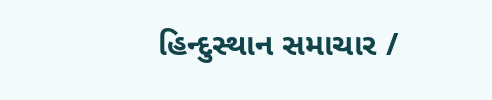હિન્દુસ્થાન સમાચાર /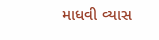માધવી વ્યાસ